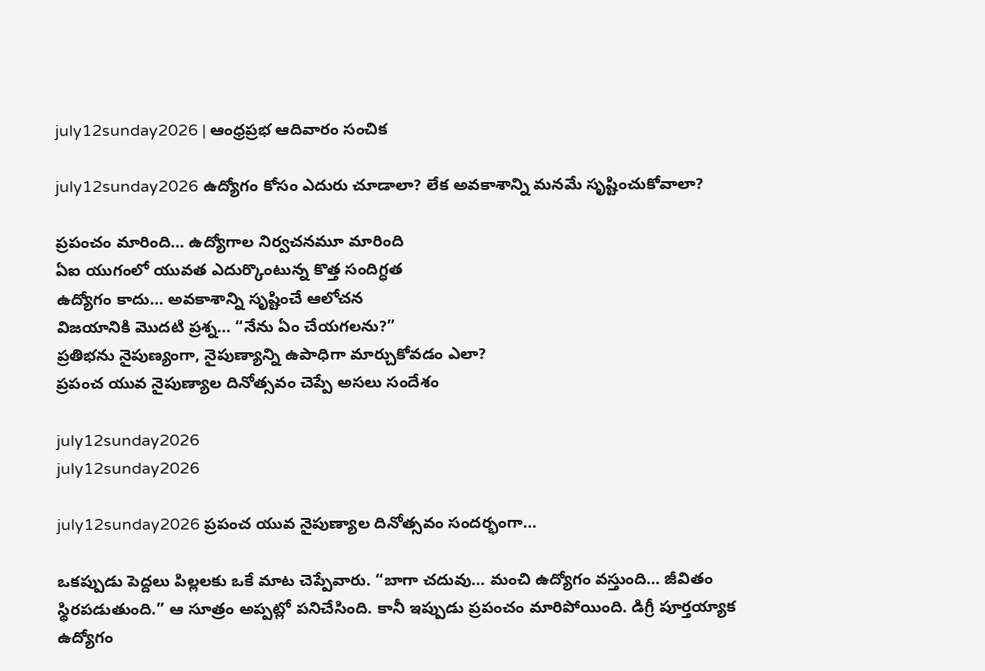july12sunday2026 | ఆంధ్రప్రభ ఆదివారం సంచిక

july12sunday2026 ఉద్యోగం కోసం ఎదురు చూడాలా? లేక అవకాశాన్ని మనమే సృష్టించుకోవాలా?

ప్రపంచం మారింది… ఉద్యోగాల నిర్వచనమూ మారింది
ఏఐ యుగంలో యువత ఎదుర్కొంటున్న కొత్త సందిగ్ధత
ఉద్యోగం కాదు… అవకాశాన్ని సృష్టించే ఆలోచన
విజయానికి మొదటి ప్రశ్న… “నేను ఏం చేయగలను?”
ప్రతిభను నైపుణ్యంగా, నైపుణ్యాన్ని ఉపాధిగా మార్చుకోవడం ఎలా?
ప్రపంచ యువ నైపుణ్యాల దినోత్సవం చెప్పే అసలు సందేశం

july12sunday2026
july12sunday2026

july12sunday2026 ప్రపంచ యువ నైపుణ్యాల దినోత్సవం సందర్భంగా…

ఒకప్పుడు పెద్దలు పిల్లలకు ఒకే మాట చెప్పేవారు. “బాగా చదువు… మంచి ఉద్యోగం వస్తుంది… జీవితం స్థిరపడుతుంది.” ఆ సూత్రం అప్పట్లో పనిచేసింది. కానీ ఇప్పుడు ప్రపంచం మారిపోయింది. డిగ్రీ పూర్తయ్యాక ఉద్యోగం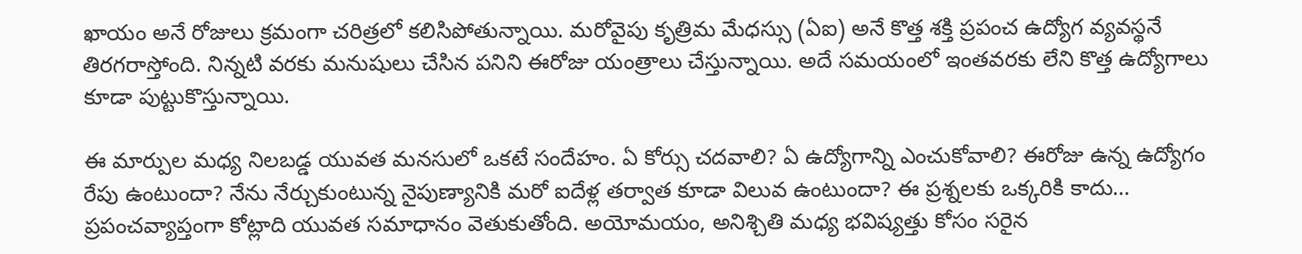ఖాయం అనే రోజులు క్రమంగా చరిత్రలో కలిసిపోతున్నాయి. మరోవైపు కృత్రిమ మేధస్సు (ఏఐ) అనే కొత్త శక్తి ప్రపంచ ఉద్యోగ వ్యవస్థనే తిరగరాస్తోంది. నిన్నటి వరకు మనుషులు చేసిన పనిని ఈరోజు యంత్రాలు చేస్తున్నాయి. అదే సమయంలో ఇంతవరకు లేని కొత్త ఉద్యోగాలు కూడా పుట్టుకొస్తున్నాయి.

ఈ మార్పుల మధ్య నిలబడ్డ యువత మనసులో ఒకటే సందేహం. ఏ కోర్సు చదవాలి? ఏ ఉద్యోగాన్ని ఎంచుకోవాలి? ఈరోజు ఉన్న ఉద్యోగం రేపు ఉంటుందా? నేను నేర్చుకుంటున్న నైపుణ్యానికి మరో ఐదేళ్ల తర్వాత కూడా విలువ ఉంటుందా? ఈ ప్రశ్నలకు ఒక్కరికి కాదు… ప్రపంచవ్యాప్తంగా కోట్లాది యువత సమాధానం వెతుకుతోంది. అయోమయం, అనిశ్చితి మధ్య భవిష్యత్తు కోసం సరైన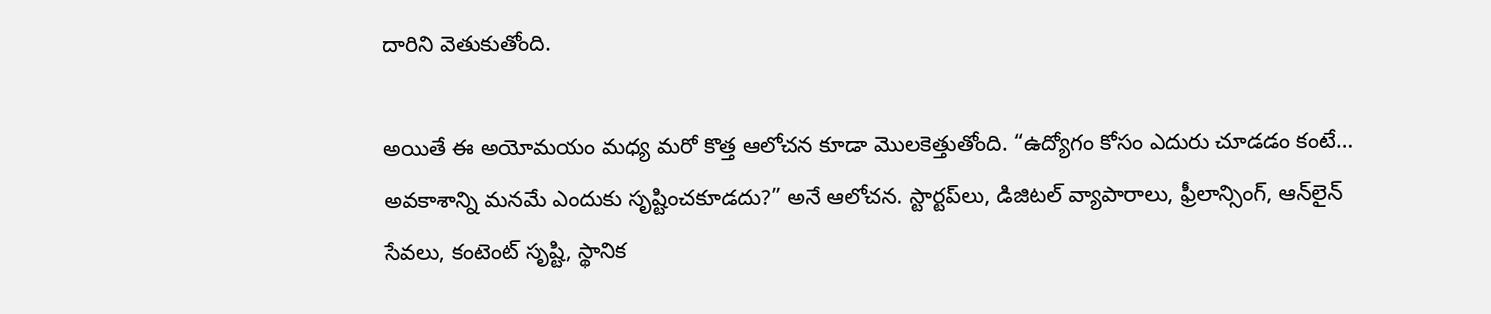దారిని వెతుకుతోంది.

అయితే ఈ అయోమయం మధ్య మరో కొత్త ఆలోచన కూడా మొలకెత్తుతోంది. “ఉద్యోగం కోసం ఎదురు చూడడం కంటే… అవకాశాన్ని మనమే ఎందుకు సృష్టించకూడదు?” అనే ఆలోచన. స్టార్టప్‌లు, డిజిటల్ వ్యాపారాలు, ఫ్రీలాన్సింగ్, ఆన్‌లైన్ సేవలు, కంటెంట్ సృష్టి, స్థానిక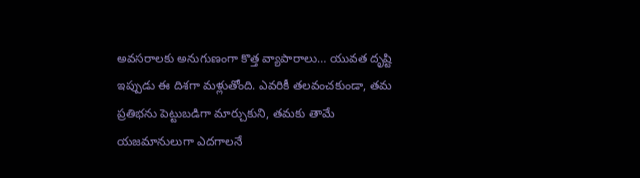అవసరాలకు అనుగుణంగా కొత్త వ్యాపారాలు… యువత దృష్టి ఇప్పుడు ఈ దిశగా మళ్లుతోంది. ఎవరికీ తలవంచకుండా, తమ ప్రతిభను పెట్టుబడిగా మార్చుకుని, తమకు తామే యజమానులుగా ఎదగాలనే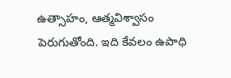ఉత్సాహం, ఆత్మవిశ్వాసం పెరుగుతోంది. ఇది కేవలం ఉపాధి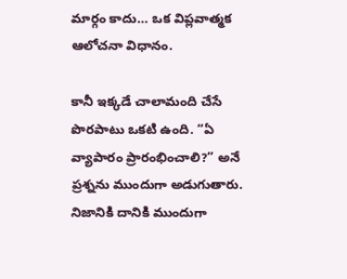మార్గం కాదు… ఒక విప్లవాత్మక ఆలోచనా విధానం.

కానీ ఇక్కడే చాలామంది చేసే పొరపాటు ఒకటి ఉంది. “ఏ వ్యాపారం ప్రారంభించాలి?” అనే ప్రశ్నను ముందుగా అడుగుతారు. నిజానికి దానికి ముందుగా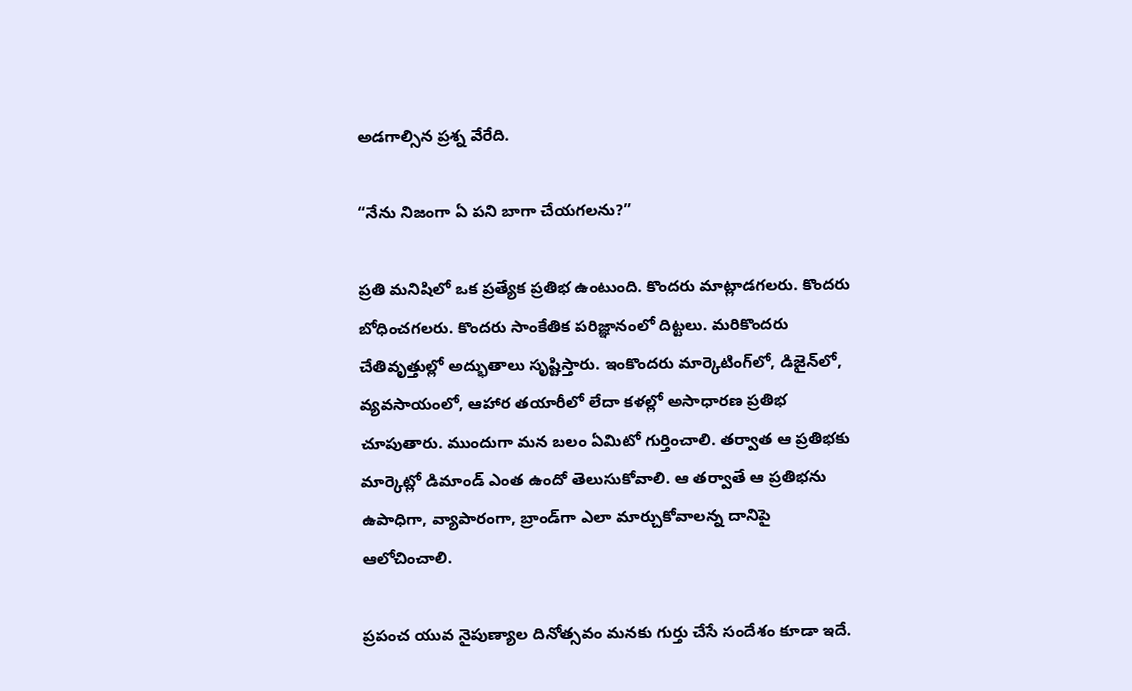అడగాల్సిన ప్రశ్న వేరేది.

“నేను నిజంగా ఏ పని బాగా చేయగలను?”

ప్రతి మనిషిలో ఒక ప్రత్యేక ప్రతిభ ఉంటుంది. కొందరు మాట్లాడగలరు. కొందరు బోధించగలరు. కొందరు సాంకేతిక పరిజ్ఞానంలో దిట్టలు. మరికొందరు చేతివృత్తుల్లో అద్భుతాలు సృష్టిస్తారు. ఇంకొందరు మార్కెటింగ్‌లో, డిజైన్‌లో, వ్యవసాయంలో, ఆహార తయారీలో లేదా కళల్లో అసాధారణ ప్రతిభ చూపుతారు. ముందుగా మన బలం ఏమిటో గుర్తించాలి. తర్వాత ఆ ప్రతిభకు మార్కెట్లో డిమాండ్ ఎంత ఉందో తెలుసుకోవాలి. ఆ తర్వాతే ఆ ప్రతిభను ఉపాధిగా, వ్యాపారంగా, బ్రాండ్‌గా ఎలా మార్చుకోవాలన్న దానిపై ఆలోచించాలి.

ప్రపంచ యువ నైపుణ్యాల దినోత్సవం మనకు గుర్తు చేసే సందేశం కూడా ఇదే.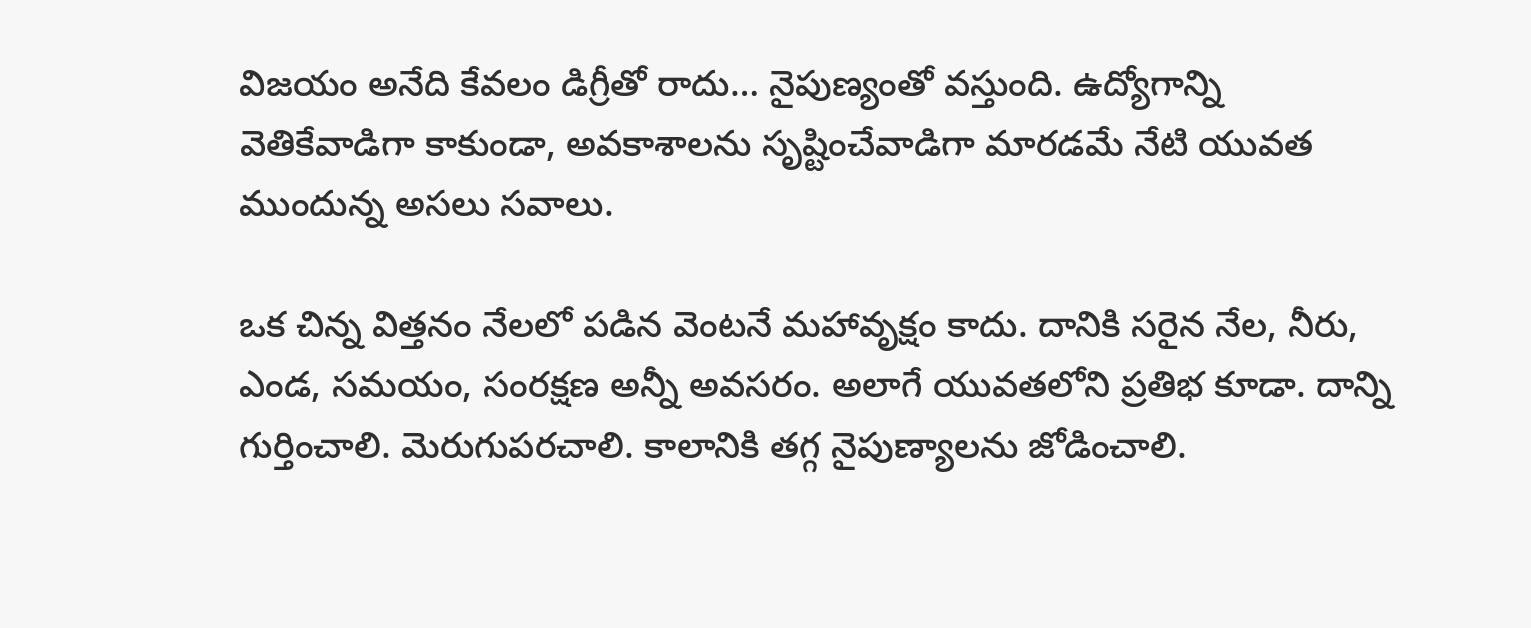విజయం అనేది కేవలం డిగ్రీతో రాదు… నైపుణ్యంతో వస్తుంది. ఉద్యోగాన్ని వెతికేవాడిగా కాకుండా, అవకాశాలను సృష్టించేవాడిగా మారడమే నేటి యువత ముందున్న అసలు సవాలు.

ఒక చిన్న విత్తనం నేలలో పడిన వెంటనే మహావృక్షం కాదు. దానికి సరైన నేల, నీరు, ఎండ, సమయం, సంరక్షణ అన్నీ అవసరం. అలాగే యువతలోని ప్రతిభ కూడా. దాన్ని గుర్తించాలి. మెరుగుపరచాలి. కాలానికి తగ్గ నైపుణ్యాలను జోడించాలి.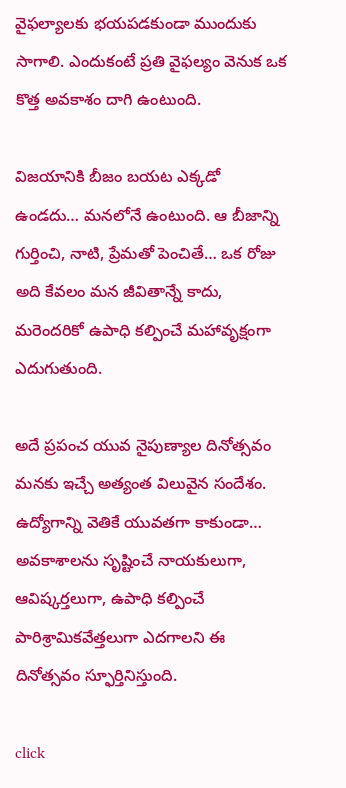వైఫల్యాలకు భయపడకుండా ముందుకు సాగాలి. ఎందుకంటే ప్రతి వైఫల్యం వెనుక ఒక కొత్త అవకాశం దాగి ఉంటుంది.

విజయానికి బీజం బయట ఎక్కడో ఉండదు… మనలోనే ఉంటుంది. ఆ బీజాన్ని గుర్తించి, నాటి, ప్రేమతో పెంచితే… ఒక రోజు అది కేవలం మన జీవితాన్నే కాదు, మరెందరికో ఉపాధి కల్పించే మహావృక్షంగా ఎదుగుతుంది.

అదే ప్రపంచ యువ నైపుణ్యాల దినోత్సవం మనకు ఇచ్చే అత్యంత విలువైన సందేశం. ఉద్యోగాన్ని వెతికే యువతగా కాకుండా… అవకాశాలను సృష్టించే నాయకులుగా, ఆవిష్కర్తలుగా, ఉపాధి కల్పించే పారిశ్రామికవేత్తలుగా ఎదగాలని ఈ దినోత్సవం స్ఫూర్తినిస్తుంది.

click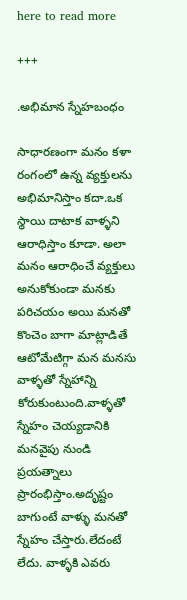here to read more

+++

.అభిమాన స్నేహబంధం

సాధారణంగా మనం కళా రంగంలో ఉన్న వ్యక్తులను అభిమానిస్తాం కదా.ఒక స్థాయి దాటాక వాళ్ళని ఆరాధిస్తాం కూడా. అలా మనం ఆరాధించే వ్యక్తులు అనుకోకుండా మనకు పరిచయం అయి మనతో కొంచెం బాగా మాట్లాడితే ఆటోమేటిగ్గా మన మనసు వాళ్ళతో స్నేహాన్ని కోరుకుంటుంది.వాళ్ళతో స్నేహం చెయ్యడానికి మనవైపు నుండి ప్రయత్నాలు ప్రారంభిస్తాం.అదృష్టం బాగుంటే వాళ్ళు మనతో స్నేహం చేస్తారు.లేదంటే లేదు. వాళ్ళకి ఎవరు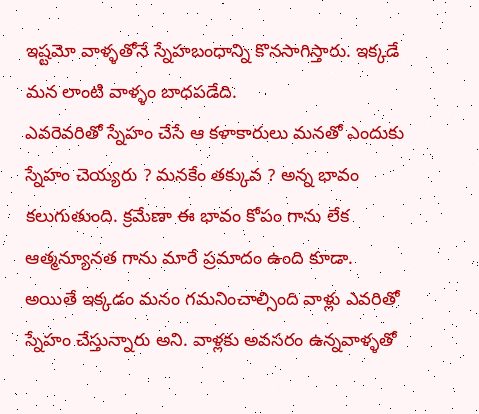ఇష్టమో వాళ్ళతోనే స్నేహబంధాన్ని కొనసాగిస్తారు. ఇక్కడే మన లాంటి వాళ్ళం బాధపడేది.
ఎవరెవరితో స్నేహం చేసే ఆ కళాకారులు మనతో ఎందుకు స్నేహం చెయ్యరు ? మనకేం తక్కువ ? అన్న భావం కలుగుతుంది. క్రమేణా ఈ భావం కోపం గాను లేక ఆత్మన్యూనత గాను మారే ప్రమాదం ఉంది కూడా.
అయితే ఇక్కడం మనం గమనించాల్సింది వాళ్లు ఎవరితో స్నేహం చేస్తున్నారు అని. వాళ్లకు అవసరం ఉన్నవాళ్ళతో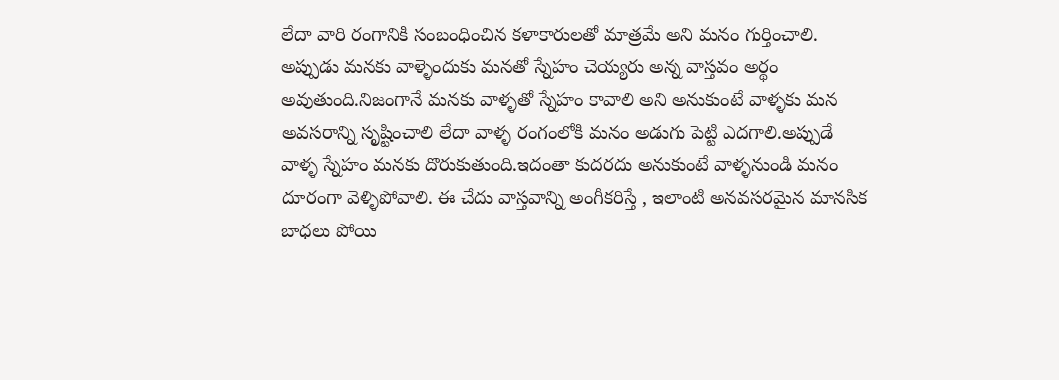లేదా వారి రంగానికి సంబంధించిన కళాకారులతో మాత్రమే అని మనం గుర్తించాలి. అప్పుడు మనకు వాళ్ళెందుకు మనతో స్నేహం చెయ్యరు అన్న వాస్తవం అర్థం అవుతుంది.నిజంగానే మనకు వాళ్ళతో స్నేహం కావాలి అని అనుకుంటే వాళ్ళకు మన అవసరాన్ని సృష్టించాలి లేదా వాళ్ళ రంగంలోకి మనం అడుగు పెట్టి ఎదగాలి.అప్పుడే వాళ్ళ స్నేహం మనకు దొరుకుతుంది.ఇదంతా కుదరదు అనుకుంటే వాళ్ళనుండి మనం దూరంగా వెళ్ళిపోవాలి. ఈ చేదు వాస్తవాన్ని అంగీకరిస్తే , ఇలాంటి అనవసరమైన మానసిక బాధలు పోయి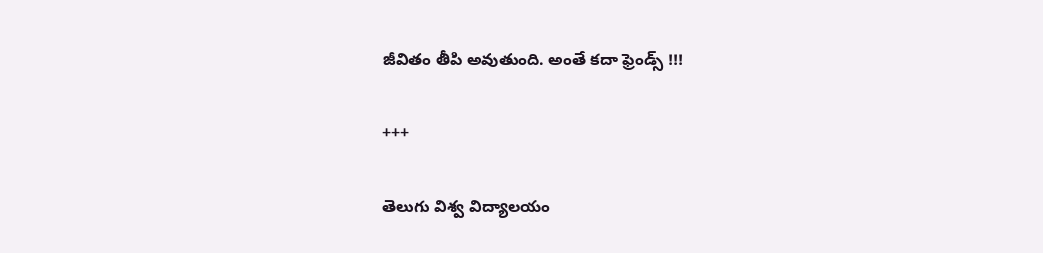జీవితం తీపి అవుతుంది. అంతే కదా ఫ్రెండ్స్ !!!

+++

తెలుగు విశ్వ విద్యాలయం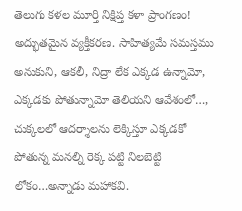తెలుగు కళల మూర్తి నిక్షిప్త కళా ప్రాంగణం! అద్భుతమైన వ్యక్తీకరణ. సాహిత్యమే సమస్తము అనుకుని, ఆకలీ, నిద్రా లేక ఎక్కడ ఉన్నామో, ఎక్కడకు పోతున్నామో తెలియని ఆవేశంలో…, చుక్కలలో ఆదర్శాలను లెక్కిస్తూ ఎక్కడకో పోతున్న మనల్ని రెక్క పట్టి నిలబెట్టి లోకం…అన్నాడు మహాకవి.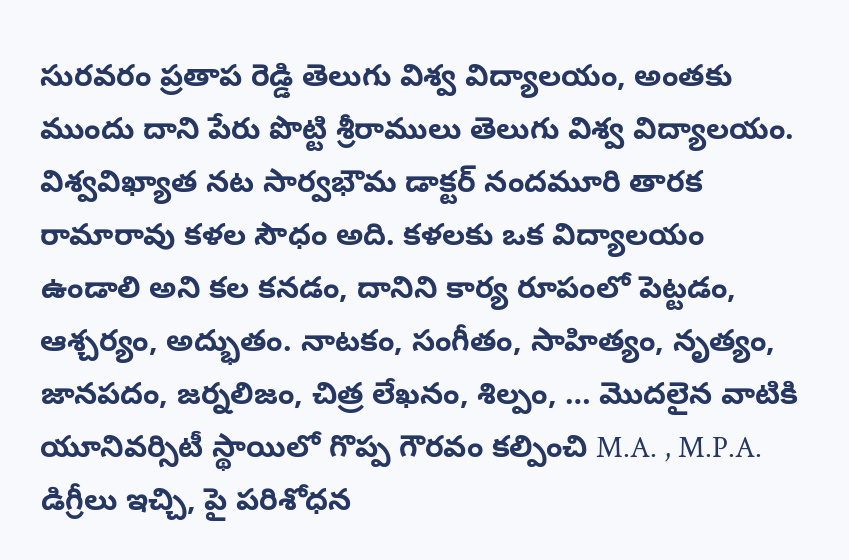సురవరం ప్రతాప రెడ్డి తెలుగు విశ్వ విద్యాలయం, అంతకు ముందు దాని పేరు పొట్టి శ్రీరాములు తెలుగు విశ్వ విద్యాలయం. విశ్వవిఖ్యాత నట సార్వభౌమ డాక్టర్ నందమూరి తారక రామారావు కళల సౌధం అది. కళలకు ఒక విద్యాలయం ఉండాలి అని కల కనడం, దానిని కార్య రూపంలో పెట్టడం, ఆశ్చర్యం, అద్భుతం. నాటకం, సంగీతం, సాహిత్యం, నృత్యం, జానపదం, జర్నలిజం, చిత్ర లేఖనం, శిల్పం, … మొదలైన వాటికి యూనివర్సిటీ స్థాయిలో గొప్ప గౌరవం కల్పించి M.A. , M.P.A. డిగ్రీలు ఇచ్చి, పై పరిశోధన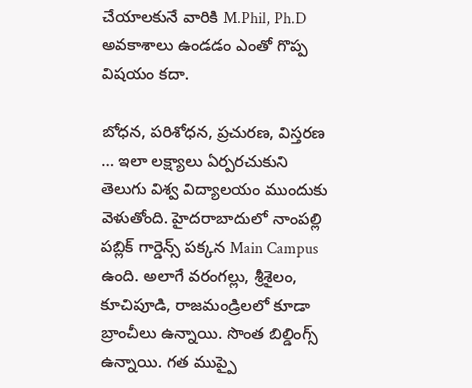చేయాలకునే వారికి M.Phil, Ph.D అవకాశాలు ఉండడం ఎంతో గొప్ప విషయం కదా.

బోధన, పరిశోధన, ప్రచురణ, విస్తరణ … ఇలా లక్ష్యాలు ఏర్పరచుకుని తెలుగు విశ్వ విద్యాలయం ముందుకు వెళుతోంది. హైదరాబాదులో నాంపల్లి పబ్లిక్ గార్డెన్స్ పక్కన Main Campus ఉంది. అలాగే వరంగల్లు, శ్రీశైలం, కూచిపూడి, రాజమండ్రిలలో కూడా బ్రాంచీలు ఉన్నాయి. సొంత బిల్డింగ్స్ ఉన్నాయి. గత ముప్పై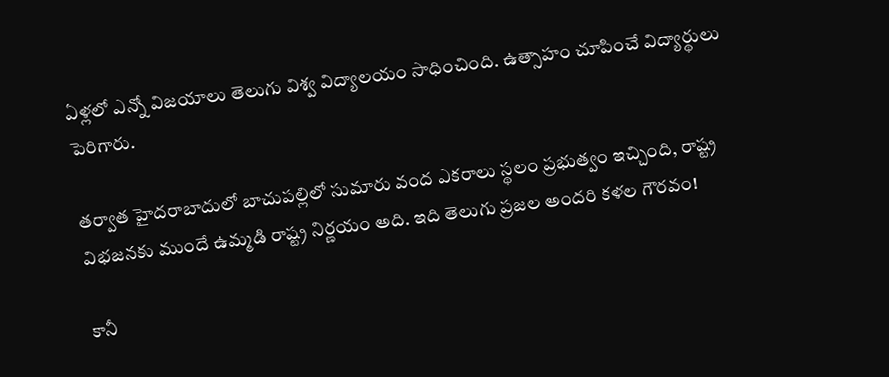ఏళ్లలో ఎన్నో విజయాలు తెలుగు విశ్వ విద్యాలయం సాధించింది. ఉత్సాహం చూపించే విద్యార్థులు పెరిగారు.

తర్వాత హైదరాబాదులో బాచుపల్లిలో సుమారు వంద ఎకరాలు స్థలం ప్రభుత్వం ఇచ్చింది, రాష్ట్ర విభజనకు ముందే ఉమ్మడి రాష్ట్ర నిర్ణయం అది. ఇది తెలుగు ప్రజల అందరి కళల గౌరవం!

కానీ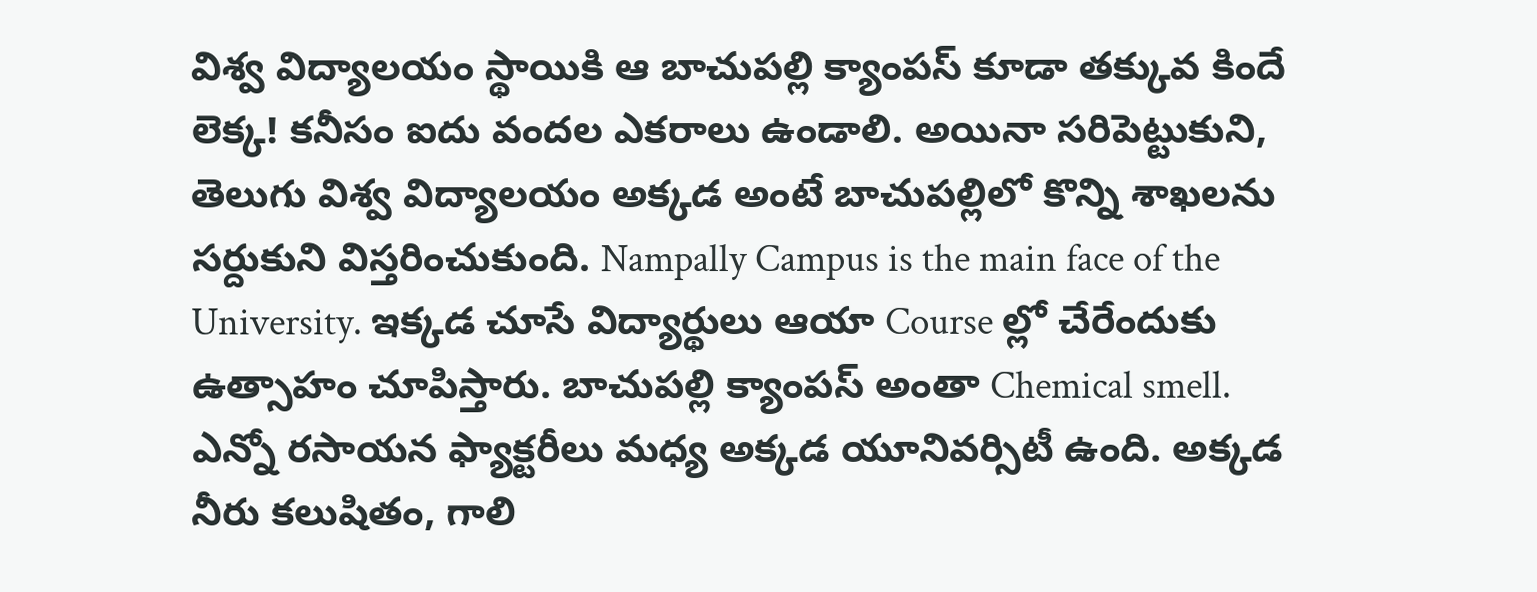విశ్వ విద్యాలయం స్థాయికి ఆ బాచుపల్లి క్యాంపస్ కూడా తక్కువ కిందే లెక్క! కనీసం ఐదు వందల ఎకరాలు ఉండాలి. అయినా సరిపెట్టుకుని, తెలుగు విశ్వ విద్యాలయం అక్కడ అంటే బాచుపల్లిలో కొన్ని శాఖలను సర్దుకుని విస్తరించుకుంది. Nampally Campus is the main face of the University. ఇక్కడ చూసే విద్యార్థులు ఆయా Course ల్లో చేరేందుకు ఉత్సాహం చూపిస్తారు. బాచుపల్లి క్యాంపస్ అంతా Chemical smell. ఎన్నో రసాయన ఫ్యాక్టరీలు మధ్య అక్కడ యూనివర్సిటీ ఉంది. అక్కడ నీరు కలుషితం, గాలి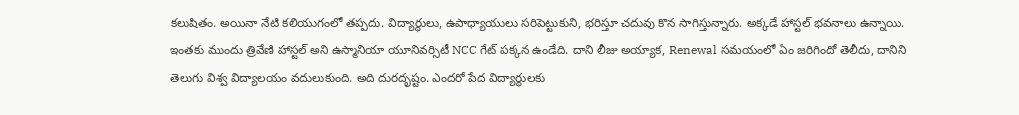కలుషితం. అయినా నేటి కలియుగంలో తప్పదు. విద్యార్థులు, ఉపాధ్యాయులు సరిపెట్టుకుని, భరిస్తూ చదువు కొన సాగిస్తున్నారు. అక్కడే హాస్టల్ భవనాలు ఉన్నాయి. ఇంతకు ముందు త్రివేణి హాస్టల్ అని ఉస్మానియా యూనివర్సిటీ NCC గేట్ పక్కన ఉండేది. దాని లీజు అయ్యాక, Renewal సమయంలో ఏం జరిగిందో తెలీదు, దానిని తెలుగు విశ్వ విద్యాలయం వదులుకుంది. అది దురదృష్టం. ఎందరో పేద విద్యార్థులకు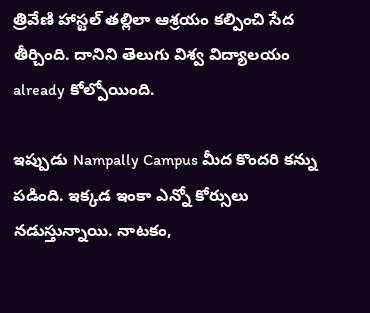త్రివేణి హాస్టల్ తల్లిలా ఆశ్రయం కల్పించి సేద తీర్చింది. దానిని తెలుగు విశ్వ విద్యాలయం already కోల్పోయింది.

ఇప్పుడు Nampally Campus మీద కొందరి కన్ను పడింది. ఇక్కడ ఇంకా ఎన్నో కోర్సులు నడుస్తున్నాయి. నాటకం,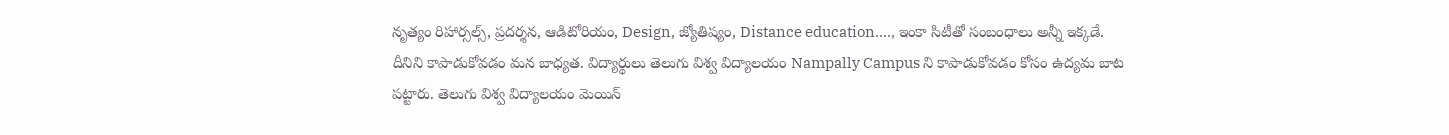నృత్యం రిహార్సల్స్, ప్రదర్శన, ఆడిటోరియం, Design, జ్యోతిష్యం, Distance education…., ఇంకా సిటీతో సంబంధాలు అన్నీ ఇక్కడే. దీనిని కాపాడుకోవడం మన బాధ్యత. విద్యార్థులు తెలుగు విశ్వ విద్యాలయం Nampally Campus ని కాపాడుకోవడం కోసం ఉద్యమ బాట పట్టారు. తెలుగు విశ్వ విద్యాలయం మెయిన్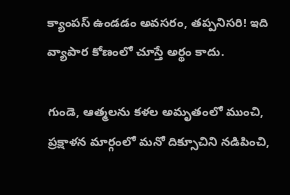క్యాంపస్ ఉండడం అవసరం, తప్పనిసరి! ఇది వ్యాపార కోణంలో చూస్తే అర్థం కాదు.

గుండె, ఆత్మలను కళల అమృతంలో ముంచి, ప్రక్షాళన మార్గంలో మనో దిక్సూచిని నడిపించి,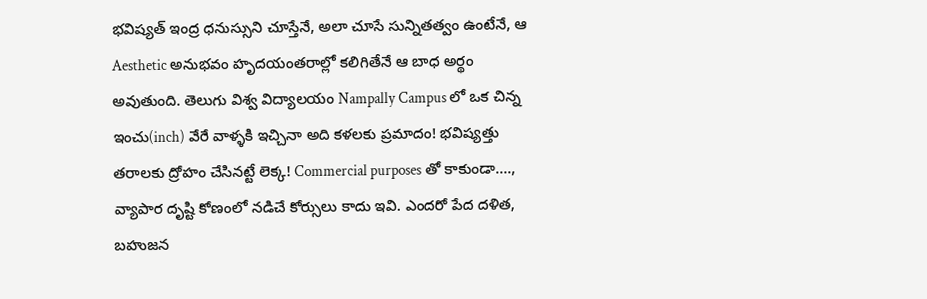భవిష్యత్ ఇంద్ర ధనుస్సుని చూస్తేనే, అలా చూసే సున్నితత్వం ఉంటేనే, ఆ Aesthetic అనుభవం హృదయంతరాల్లో కలిగితేనే ఆ బాధ అర్థం అవుతుంది. తెలుగు విశ్వ విద్యాలయం Nampally Campus లో ఒక చిన్న ఇంచు(inch) వేరే వాళ్ళకి ఇచ్చినా అది కళలకు ప్రమాదం! భవిష్యత్తు తరాలకు ద్రోహం చేసినట్టే లెక్క! Commercial purposes తో కాకుండా…., వ్యాపార దృష్టి కోణంలో నడిచే కోర్సులు కాదు ఇవి. ఎందరో పేద దళిత, బహుజన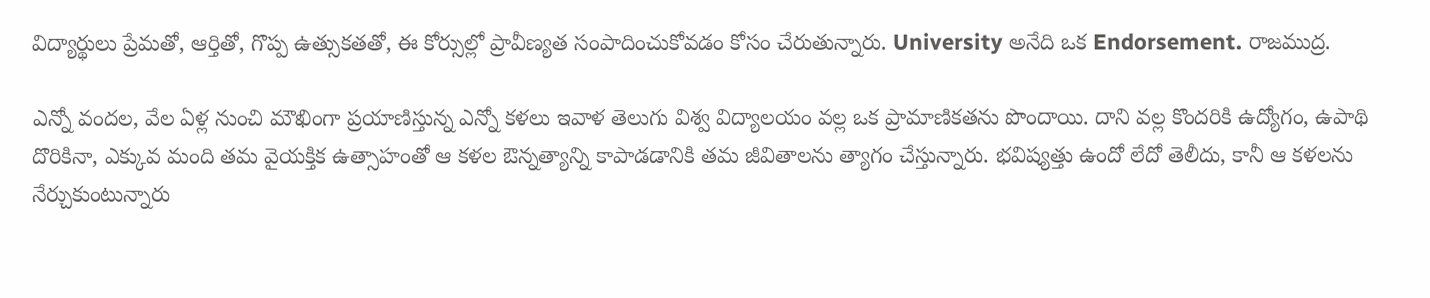విద్యార్థులు ప్రేమతో, ఆర్తితో, గొప్ప ఉత్సుకతతో, ఈ కోర్సుల్లో ప్రావీణ్యత సంపాదించుకోవడం కోసం చేరుతున్నారు. University అనేది ఒక Endorsement. రాజముద్ర.

ఎన్నో వందల, వేల ఏళ్ల నుంచి మౌఖింగా ప్రయాణిస్తున్న ఎన్నో కళలు ఇవాళ తెలుగు విశ్వ విద్యాలయం వల్ల ఒక ప్రామాణికతను పొందాయి. దాని వల్ల కొందరికి ఉద్యోగం, ఉపాథి దొరికినా, ఎక్కువ మంది తమ వైయక్తిక ఉత్సాహంతో ఆ కళల ఔన్నత్యాన్ని కాపాడడానికి తమ జీవితాలను త్యాగం చేస్తున్నారు. భవిష్యత్తు ఉందో లేదో తెలీదు, కానీ ఆ కళలను నేర్చుకుంటున్నారు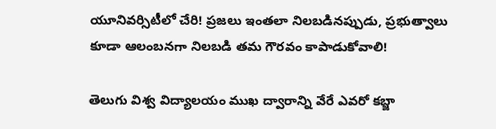యూనివర్సిటీలో చేరి! ప్రజలు ఇంతలా నిలబడినప్పుడు, ప్రభుత్వాలు కూడా ఆలంబనగా నిలబడి తమ గౌరవం కాపాడుకోవాలి!

తెలుగు విశ్వ విద్యాలయం ముఖ ద్వారాన్ని వేరే ఎవరో కబ్జా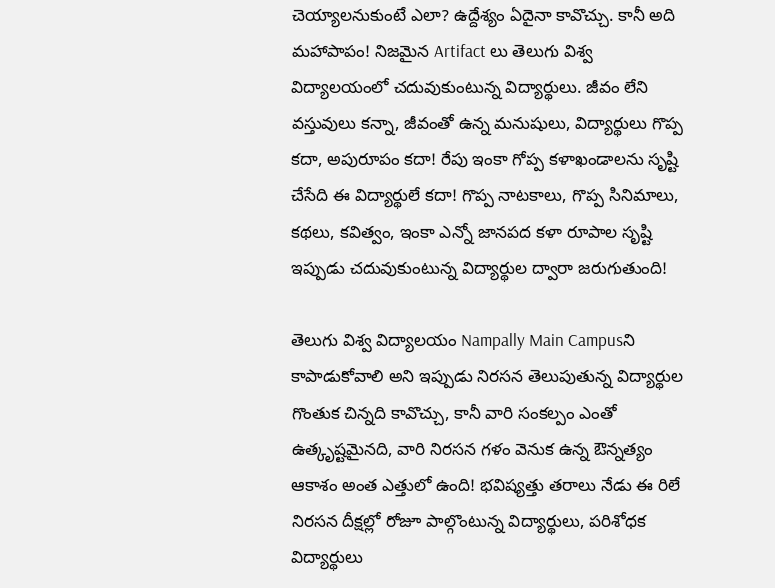చెయ్యాలనుకుంటే ఎలా? ఉద్దేశ్యం ఏదైనా కావొచ్చు. కానీ అది మహాపాపం! నిజమైన Artifact లు తెలుగు విశ్వ విద్యాలయంలో చదువుకుంటున్న విద్యార్థులు. జీవం లేని వస్తువులు కన్నా, జీవంతో ఉన్న మనుషులు, విద్యార్థులు గొప్ప కదా, అపురూపం కదా! రేపు ఇంకా గోప్ప కళాఖండాలను సృష్టి చేసేది ఈ విద్యార్థులే కదా! గొప్ప నాటకాలు, గొప్ప సినిమాలు, కథలు, కవిత్వం, ఇంకా ఎన్నో జానపద కళా రూపాల సృష్టి ఇప్పుడు చదువుకుంటున్న విద్యార్థుల ద్వారా జరుగుతుంది!

తెలుగు విశ్వ విద్యాలయం Nampally Main Campusని కాపాడుకోవాలి అని ఇప్పుడు నిరసన తెలుపుతున్న విద్యార్థుల గొంతుక చిన్నది కావొచ్చు, కానీ వారి సంకల్పం ఎంతో ఉత్కృష్టమైనది, వారి నిరసన గళం వెనుక ఉన్న ఔన్నత్యం ఆకాశం అంత ఎత్తులో ఉంది! భవిష్యత్తు తరాలు నేడు ఈ రిలే నిరసన దీక్షల్లో రోజూ పాల్గొంటున్న విద్యార్థులు, పరిశోధక విద్యార్థులు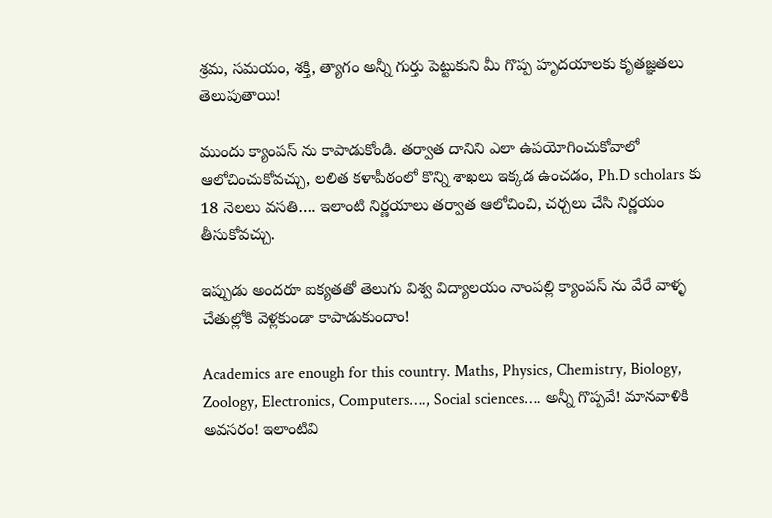శ్రమ, సమయం, శక్తి, త్యాగం అన్నీ గుర్తు పెట్టుకుని మీ గొప్ప హృదయాలకు కృతజ్ఞతలు తెలుపుతాయి!

ముందు క్యాంపస్ ను కాపాడుకోండి. తర్వాత దానిని ఎలా ఉపయోగించుకోవాలో ఆలోచించుకోవచ్చు, లలిత కళాపీఠంలో కొన్ని శాఖలు ఇక్కడ ఉంచడం, Ph.D scholars కు 18 నెలలు వసతి…. ఇలాంటి నిర్ణయాలు తర్వాత ఆలోచించి, చర్చలు చేసి నిర్ణయం తీసుకోవచ్చు.

ఇప్పుడు అందరూ ఐక్యతతో తెలుగు విశ్వ విద్యాలయం నాంపల్లి క్యాంపస్ ను వేరే వాళ్ళ చేతుల్లోకి వెళ్లకుండా కాపాడుకుందాం!

Academics are enough for this country. Maths, Physics, Chemistry, Biology, Zoology, Electronics, Computers…., Social sciences…. అన్నీ గొప్పవే! మానవాళికి అవసరం! ఇలాంటివి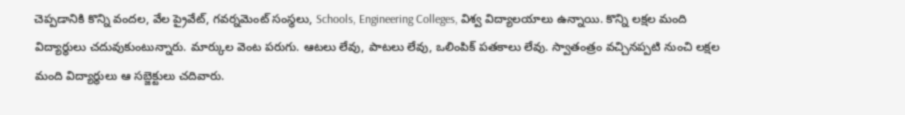చెప్పడానికి కొన్ని వందల, వేల ప్రైవేట్, గవర్నమెంట్ సంస్థలు, Schools, Engineering Colleges, విశ్వ విద్యాలయాలు ఉన్నాయి. కొన్ని లక్షల మంది విద్యార్థులు చదువుకుంటున్నారు. మార్కుల వెంట పరుగు. ఆటలు లేవు, పాటలు లేవు, ఒలింపిక్ పతకాలు లేవు. స్వాతంత్రం వచ్చినప్పటి నుంచి లక్షల మంది విద్యార్థులు ఆ సబ్జెక్టులు చదివారు.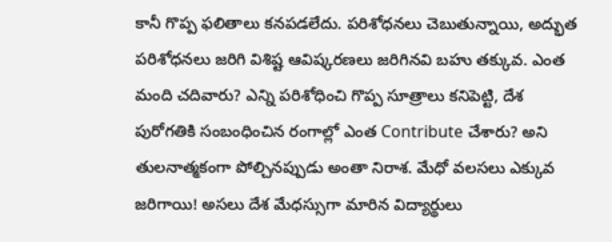కానీ గొప్ప ఫలితాలు కనపడలేదు. పరిశోధనలు చెబుతున్నాయి, అద్భుత పరిశోధనలు జరిగి విశిష్ట ఆవిష్కరణలు జరిగినవి బహు తక్కువ. ఎంత మంది చదివారు? ఎన్ని పరిశోధించి గొప్ప సూత్రాలు కనిపెట్టి, దేశ పురోగతికి సంబంధించిన రంగాల్లో ఎంత Contribute చేశారు? అని తులనాత్మకంగా పోల్చినప్పుడు అంతా నిరాశ. మేధో వలసలు ఎక్కువ జరిగాయి! అసలు దేశ మేధస్సుగా మారిన విద్యార్థులు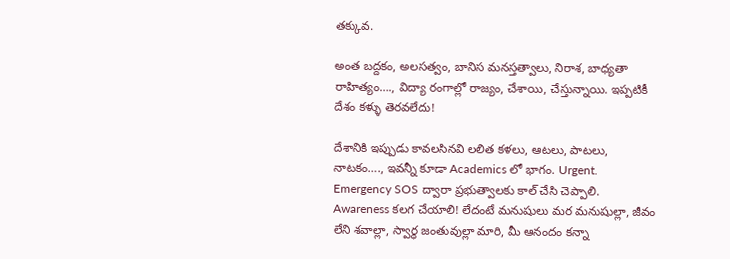తక్కువ.

అంత బద్దకం, అలసత్వం, బానిస మనస్తత్వాలు, నిరాశ, బాధ్యతా రాహిత్యం…., విద్యా రంగాల్లో రాజ్యం, చేశాయి, చేస్తున్నాయి. ఇప్పటికీ దేశం కళ్ళు తెరవలేదు!

దేశానికి ఇప్పుడు కావలసినవి లలిత కళలు, ఆటలు, పాటలు, నాటకం…., ఇవన్నీ కూడా Academics లో భాగం. Urgent. Emergency SOS ద్వారా ప్రభుత్వాలకు కాల్ చేసి చెప్పాలి. Awareness కలగ చేయాలి! లేదంటే మనుషులు మర మనుషుల్లా, జీవం లేని శవాల్లా, స్వార్ధ జంతువుల్లా మారి, మీ ఆనందం కన్నా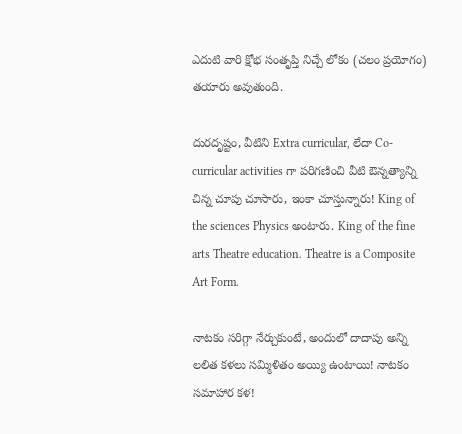ఎదుటి వారి క్షోభ సంతృప్తి నిచ్చే లోకం (చలం ప్రయోగం) తయారు అవుతుంది.

దురదృష్టం, వీటిని Extra curricular, లేదా Co-curricular activities గా పరిగణించి వీటి ఔన్నత్యాన్ని చిన్న చూపు చూసారు, ఇంకా చూస్తున్నారు! King of the sciences Physics అంటారు. King of the fine arts Theatre education. Theatre is a Composite Art Form.

నాటకం సరిగ్గా నేర్చుకుంటే, అందులో దాదాపు అన్ని లలిత కళలు సమ్మిళితం అయ్యి ఉంటాయి! నాటకం సమాహార కళ!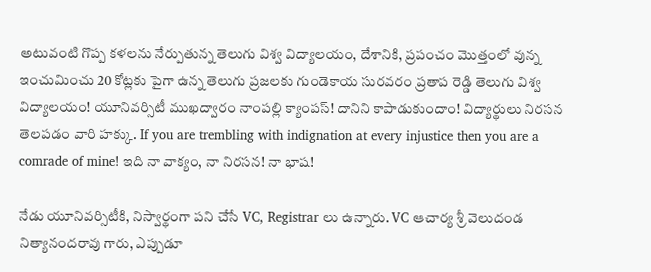అటువంటి గొప్ప కళలను నేర్పుతున్న తెలుగు విశ్వ విద్యాలయం, దేశానికి, ప్రపంచం మొత్తంలో వున్న ఇంచుమించు 20 కోట్లకు పైగా ఉన్న తెలుగు ప్రజలకు గుండెకాయ సురవరం ప్రతాప రెడ్డి తెలుగు విశ్వ విద్యాలయం! యూనివర్సిటీ ముఖద్వారం నాంపల్లి క్యాంపస్! దానిని కాపాడుకుందాం! విద్యార్థులు నిరసన తెలపడం వారి హక్కు. If you are trembling with indignation at every injustice then you are a comrade of mine! ఇది నా వాక్యం, నా నిరసన! నా భాష!

నేడు యూనివర్సిటీకి, నిస్వార్థంగా పని చేసే VC, Registrar లు ఉన్నారు. VC ఆచార్య శ్రీ వెలుదండ నిత్యానందరావు గారు, ఎప్పుడూ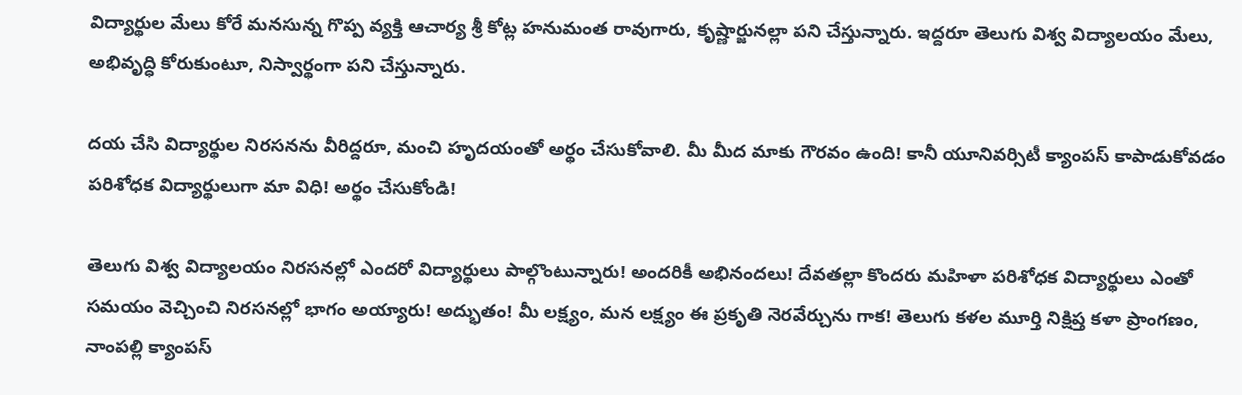విద్యార్థుల మేలు కోరే మనసున్న గొప్ప వ్యక్తి ఆచార్య శ్రీ కోట్ల హనుమంత రావుగారు, కృష్ణార్జునల్లా పని చేస్తున్నారు. ఇద్దరూ తెలుగు విశ్వ విద్యాలయం మేలు, అభివృద్ధి కోరుకుంటూ, నిస్వార్థంగా పని చేస్తున్నారు.

దయ చేసి విద్యార్థుల నిరసనను వీరిద్దరూ, మంచి హృదయంతో అర్థం చేసుకోవాలి. మీ మీద మాకు గౌరవం ఉంది! కానీ యూనివర్సిటీ క్యాంపస్ కాపాడుకోవడం పరిశోధక విద్యార్థులుగా మా విధి! అర్థం చేసుకోండి!

తెలుగు విశ్వ విద్యాలయం నిరసనల్లో ఎందరో విద్యార్థులు పాల్గొంటున్నారు! అందరికీ అభినందలు! దేవతల్లా కొందరు మహిళా పరిశోధక విద్యార్థులు ఎంతో సమయం వెచ్చించి నిరసనల్లో భాగం అయ్యారు! అద్భుతం! మీ లక్ష్యం, మన లక్ష్యం ఈ ప్రకృతి నెరవేర్చును గాక! తెలుగు కళల మూర్తి నిక్షిప్త కళా ప్రాంగణం, నాంపల్లి క్యాంపస్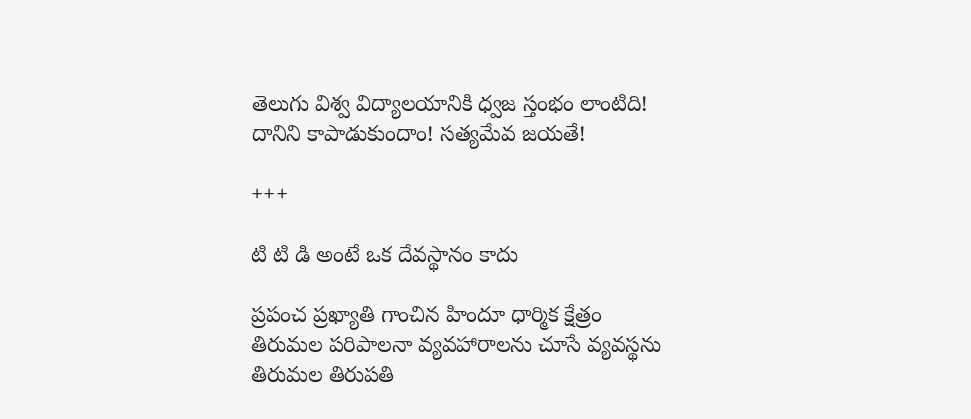తెలుగు విశ్వ విద్యాలయానికి ధ్వజ స్తంభం లాంటిది! దానిని కాపాడుకుందాం! సత్యమేవ జయతే!

+++

టి టి డి అంటే ఒక దేవస్థానం కాదు

ప్రపంచ ప్రఖ్యాతి గాంచిన హిందూ ధార్మిక క్షేత్రం తిరుమల పరిపాలనా వ్యవహారాలను చూసే వ్యవస్థను తిరుమల తిరుపతి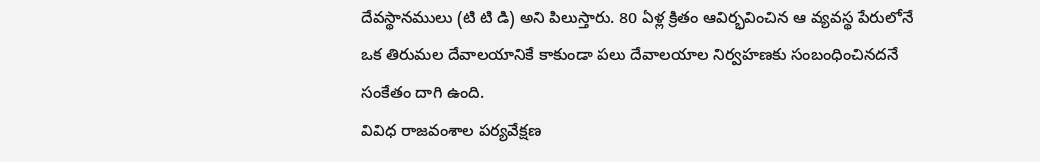దేవస్థానములు (టి టి డి) అని పిలుస్తారు. 80 ఏళ్ల క్రితం ఆవిర్భవించిన ఆ వ్యవస్థ పేరులోనే ఒక తిరుమల దేవాలయానికే కాకుండా పలు దేవాలయాల నిర్వహణకు సంబంధించినదనే సంకేతం దాగి ఉంది.
వివిధ రాజవంశాల పర్యవేక్షణ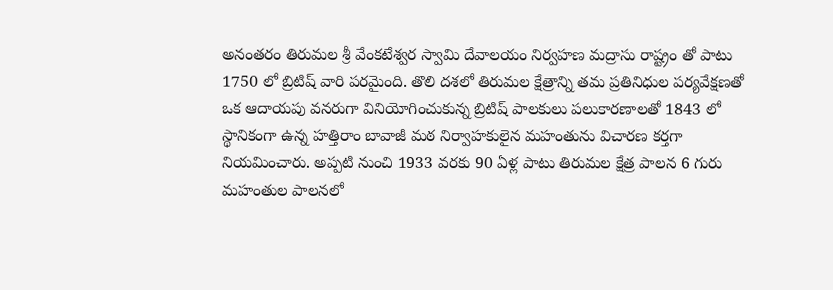అనంతరం తిరుమల శ్రీ వేంకటేశ్వర స్వామి దేవాలయం నిర్వహణ మద్రాసు రాష్ట్రం తో పాటు 1750 లో బ్రిటిష్ వారి పరమైంది. తొలి దశలో తిరుమల క్షేత్రాన్ని తమ ప్రతినిధుల పర్యవేక్షణతో ఒక ఆదాయపు వనరుగా వినియోగించుకున్న బ్రిటిష్ పాలకులు పలుకారణాలతో 1843 లో స్థానికంగా ఉన్న హత్తిరాం బావాజీ మఠ నిర్వాహకులైన మహంతును విచారణ కర్తగా నియమించారు. అప్పటి నుంచి 1933 వరకు 90 ఏళ్ల పాటు తిరుమల క్షేత్ర పాలన 6 గురు మహంతుల పాలనలో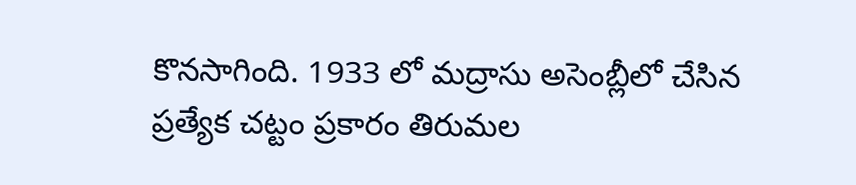కొనసాగింది. 1933 లో మద్రాసు అసెంబ్లీలో చేసిన ప్రత్యేక చట్టం ప్రకారం తిరుమల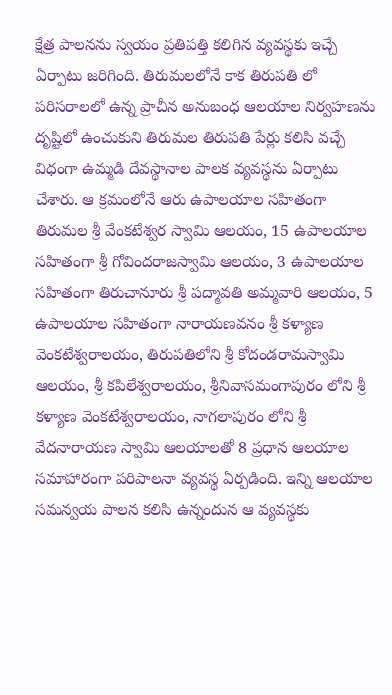క్షేత్ర పాలనను స్వయం ప్రతిపత్తి కలిగిన వ్యవస్థకు ఇచ్చే ఏర్పాటు జరిగింది. తిరుమలలోనే కాక తిరుపతి లో పరిసరాలలో ఉన్న ప్రాచీన అనుబంధ ఆలయాల నిర్వహణను దృష్టిలో ఉంచుకుని తిరుమల తిరుపతి పేర్లు కలిసి వచ్చే విధంగా ఉమ్మడి దేవస్థానాల పాలక వ్యవస్థను ఏర్పాటు చేశారు. ఆ క్రమంలోనే ఆరు ఉపాలయాల సహితంగా తిరుమల శ్రీ వేంకటేశ్వర స్వామి ఆలయం, 15 ఉపాలయాల సహితంగా శ్రీ గోవిందరాజస్వామి ఆలయం, 3 ఉపాలయాల సహితంగా తిరుచానూరు శ్రీ పద్మావతి అమ్మవారి ఆలయం, 5 ఉపాలయాల సహితంగా నారాయణవనం శ్రీ కళ్యాణ వెంకటేశ్వరాలయం, తిరుపతిలోని శ్రీ కోదండరామస్వామి ఆలయం, శ్రీ కపిలేశ్వరాలయం, శ్రీనివాసమంగాపురం లోని శ్రీ కళ్యాణ వెంకటేశ్వరాలయం, నాగలాపురం లోని శ్రీ వేదనారాయణ స్వామి ఆలయాలతో 8 ప్రధాన ఆలయాల సమాహారంగా పరిపాలనా వ్యవస్థ ఏర్పడింది. ఇన్ని ఆలయాల సమన్వయ పాలన కలిసి ఉన్నందున ఆ వ్యవస్థకు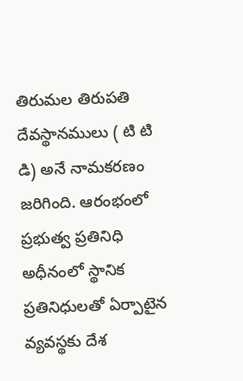తిరుమల తిరుపతి దేవస్థానములు ( టి టి డి) అనే నామకరణం జరిగింది. ఆరంభంలో ప్రభుత్వ ప్రతినిధి అధీనంలో స్థానిక ప్రతినిధులతో ఏర్పాటైన వ్యవస్థకు దేశ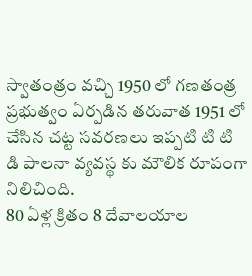స్వాతంత్రం వచ్చి 1950 లో గణతంత్ర ప్రభుత్వం ఏర్పడిన తరువాత 1951 లో చేసిన చట్ట సవరణలు ఇప్పటి టి టి డి పాలనా వ్యవస్థ కు మౌలిక రూపంగా నిలిచింది.
80 ఏళ్ల క్రితం 8 దేవాలయాల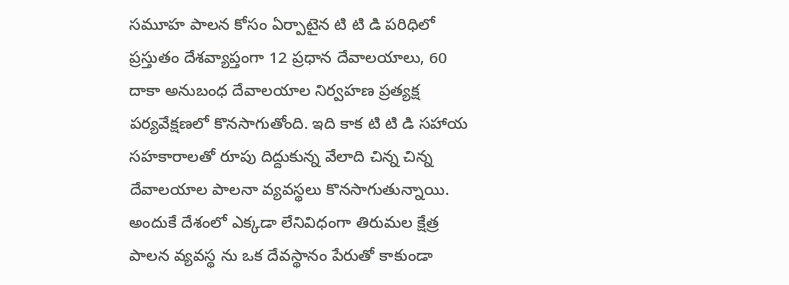సమూహ పాలన కోసం ఏర్పాటైన టి టి డి పరిధిలో ప్రస్తుతం దేశవ్యాప్తంగా 12 ప్రధాన దేవాలయాలు, 60 దాకా అనుబంధ దేవాలయాల నిర్వహణ ప్రత్యక్ష పర్యవేక్షణలో కొనసాగుతోంది. ఇది కాక టి టి డి సహాయ సహకారాలతో రూపు దిద్దుకున్న వేలాది చిన్న చిన్న దేవాలయాల పాలనా వ్యవస్థలు కొనసాగుతున్నాయి. అందుకే దేశంలో ఎక్కడా లేనివిధంగా తిరుమల క్షేత్ర పాలన వ్యవస్థ ను ఒక దేవస్థానం పేరుతో కాకుండా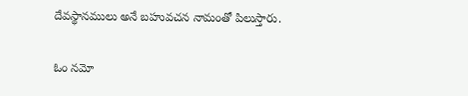దేవస్థానములు అనే బహువచన నామంతో పిలుస్తారు.

ఓం నమో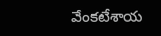వేంకటేశాయ